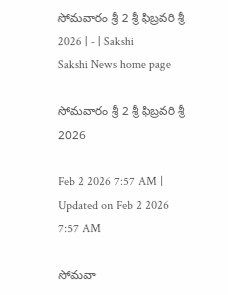సోమవారం శ్రీ 2 శ్రీ ఫిబ్రవరి శ్రీ 2026 | - | Sakshi
Sakshi News home page

సోమవారం శ్రీ 2 శ్రీ ఫిబ్రవరి శ్రీ 2026

Feb 2 2026 7:57 AM | Updated on Feb 2 2026 7:57 AM

సోమవా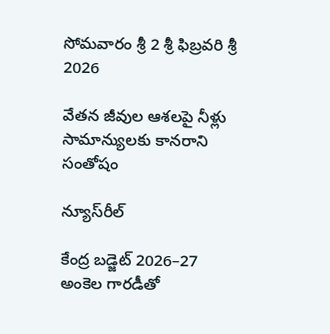సోమవారం శ్రీ 2 శ్రీ ఫిబ్రవరి శ్రీ 2026

వేతన జీవుల ఆశలపై నీళ్లు సామాన్యులకు కానరాని సంతోషం

న్యూస్‌రీల్‌

కేంద్ర బడ్జెట్‌ 2026–27 అంకెల గారడీతో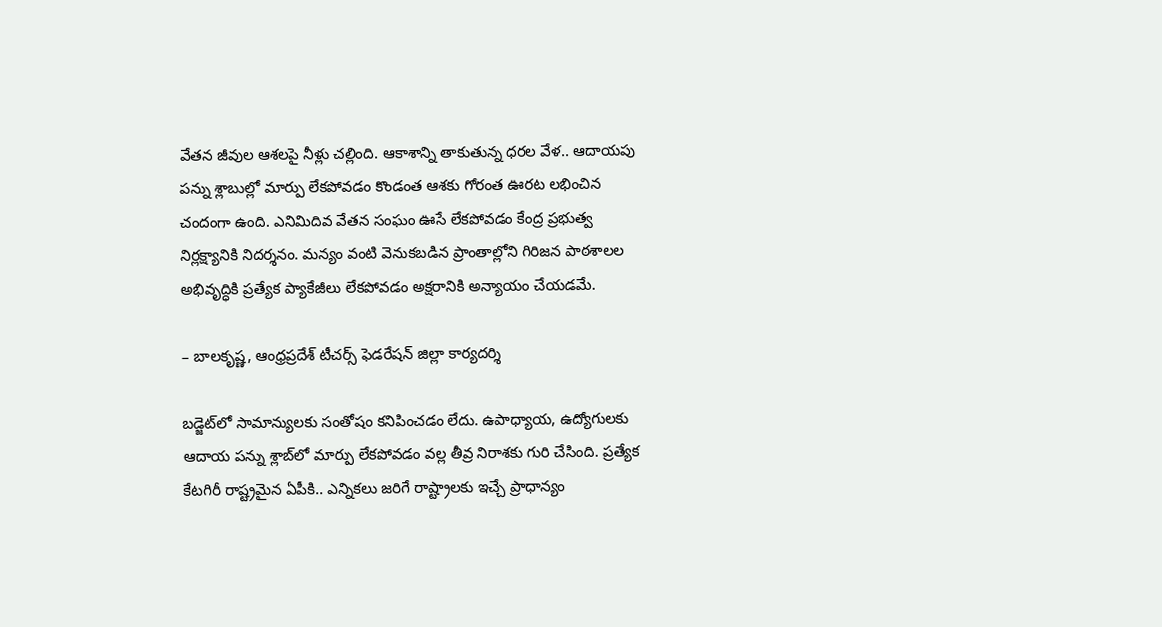వేతన జీవుల ఆశలపై నీళ్లు చల్లింది. ఆకాశాన్ని తాకుతున్న ధరల వేళ.. ఆదాయపు పన్ను శ్లాబుల్లో మార్పు లేకపోవడం కొండంత ఆశకు గోరంత ఊరట లభించిన చందంగా ఉంది. ఎనిమిదివ వేతన సంఘం ఊసే లేకపోవడం కేంద్ర ప్రభుత్వ నిర్లక్ష్యానికి నిదర్శనం. మన్యం వంటి వెనుకబడిన ప్రాంతాల్లోని గిరిజన పాఠశాలల అభివృద్ధికి ప్రత్యేక ప్యాకేజీలు లేకపోవడం అక్షరానికి అన్యాయం చేయడమే.

– బాలకృష్ణ, ఆంధ్రప్రదేశ్‌ టీచర్స్‌ ఫెడరేషన్‌ జిల్లా కార్యదర్శి

బడ్జెట్‌లో సామాన్యులకు సంతోషం కనిపించడం లేదు. ఉపాధ్యాయ, ఉద్యోగులకు ఆదాయ పన్ను శ్లాబ్‌లో మార్పు లేకపోవడం వల్ల తీవ్ర నిరాశకు గురి చేసింది. ప్రత్యేక కేటగిరీ రాష్ట్రమైన ఏపీకి.. ఎన్నికలు జరిగే రాష్ట్రాలకు ఇచ్చే ప్రాధాన్యం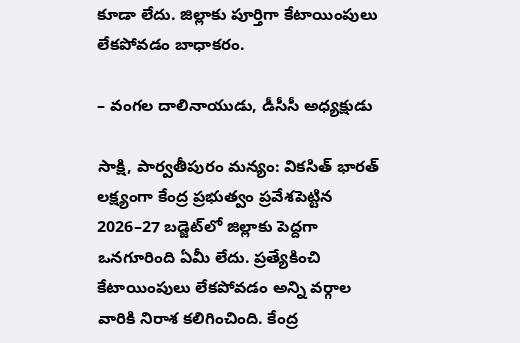కూడా లేదు. జిల్లాకు పూర్తిగా కేటాయింపులు లేకపోవడం బాధాకరం.

– వంగల దాలినాయుడు, డీసీసీ అధ్యక్షుడు

సాక్షి, పార్వతీపురం మన్యం: వికసిత్‌ భారత్‌ లక్ష్యంగా కేంద్ర ప్రభుత్వం ప్రవేశపెట్టిన 2026–27 బడ్జెట్‌లో జిల్లాకు పెద్దగా ఒనగూరింది ఏమీ లేదు. ప్రత్యేకించి కేటాయింపులు లేకపోవడం అన్ని వర్గాల వారికి నిరాశ కలిగించింది. కేంద్ర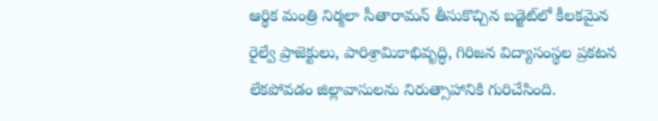ఆర్థిక మంత్రి నిర్మలా సీతారామన్‌ తీసుకొచ్చిన బడ్జెట్‌లో కీలకమైన రైల్వే ప్రాజెక్టులు, పారిశ్రామికాభివృద్ధి, గిరిజన విద్యాసంస్థల ప్రకటన లేకపోవడం జిల్లావాసులను నిరుత్సాహానికి గురిచేసింది.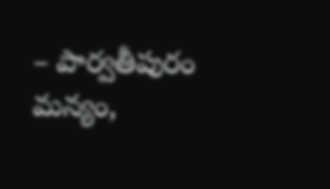– పార్వతీపురం మన్యం,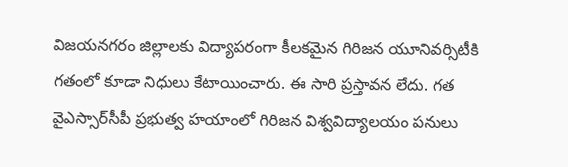విజయనగరం జిల్లాలకు విద్యాపరంగా కీలకమైన గిరిజన యూనివర్సిటీకి గతంలో కూడా నిధులు కేటాయించారు. ఈ సారి ప్రస్తావన లేదు. గత వైఎస్సార్‌సీపీ ప్రభుత్వ హయాంలో గిరిజన విశ్వవిద్యాలయం పనులు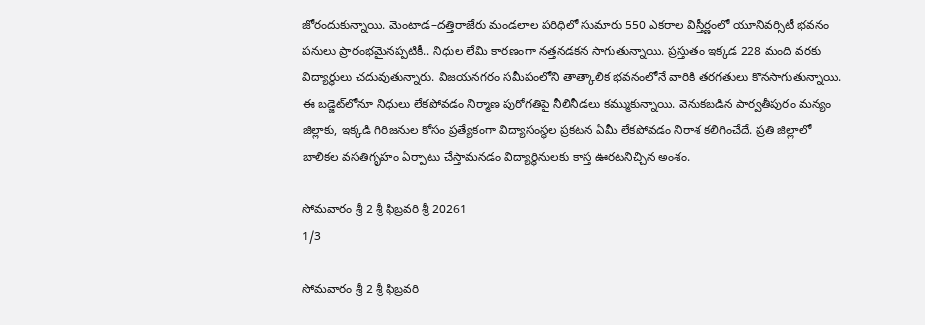జోరందుకున్నాయి. మెంటాడ–దత్తిరాజేరు మండలాల పరిధిలో సుమారు 550 ఎకరాల విస్తీర్ణంలో యూనివర్సిటీ భవనం పనులు ప్రారంభమైనప్పటికీ.. నిధుల లేమి కారణంగా నత్తనడకన సాగుతున్నాయి. ప్రస్తుతం ఇక్కడ 228 మంది వరకు విద్యార్థులు చదువుతున్నారు. విజయనగరం సమీపంలోని తాత్కాలిక భవనంలోనే వారికి తరగతులు కొనసాగుతున్నాయి. ఈ బడ్జెట్‌లోనూ నిధులు లేకపోవడం నిర్మాణ పురోగతిపై నీలినీడలు కమ్ముకున్నాయి. వెనుకబడిన పార్వతీపురం మన్యం జిల్లాకు, ఇక్కడి గిరిజనుల కోసం ప్రత్యేకంగా విద్యాసంస్థల ప్రకటన ఏమీ లేకపోవడం నిరాశ కలిగించేదే. ప్రతి జిల్లాలో బాలికల వసతిగృహం ఏర్పాటు చేస్తామనడం విద్యార్థినులకు కాస్త ఊరటనిచ్చిన అంశం.

సోమవారం శ్రీ 2 శ్రీ ఫిబ్రవరి శ్రీ 20261
1/3

సోమవారం శ్రీ 2 శ్రీ ఫిబ్రవరి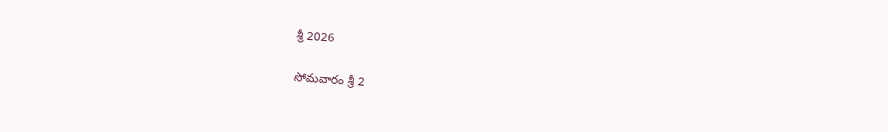శ్రీ 2026

సోమవారం శ్రీ 2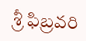శ్రీ ఫిబ్రవరి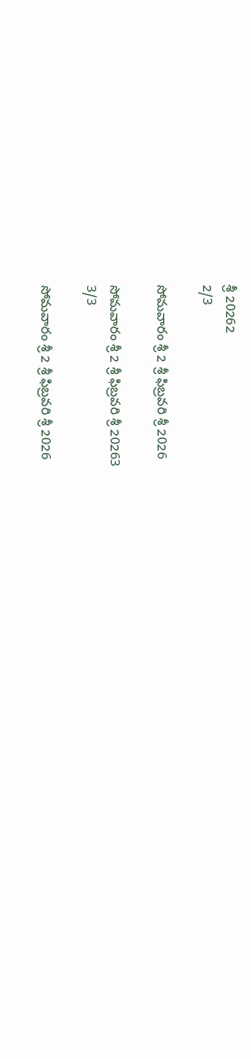శ్రీ 20262
2/3

సోమవారం శ్రీ 2 శ్రీ ఫిబ్రవరి శ్రీ 2026

సోమవారం శ్రీ 2 శ్రీ ఫిబ్రవరి శ్రీ 20263
3/3

సోమవారం శ్రీ 2 శ్రీ ఫిబ్రవరి శ్రీ 2026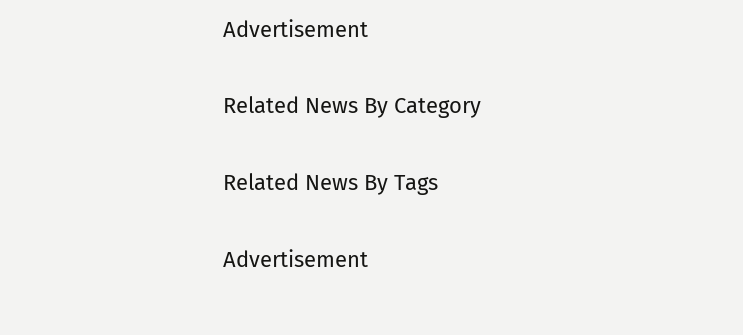Advertisement

Related News By Category

Related News By Tags

Advertisement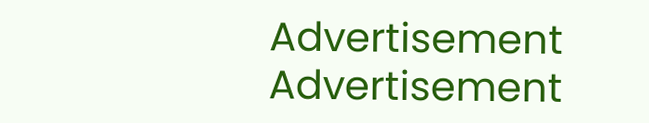Advertisement
Advertisement